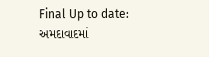Final Up to date:
અમદાવાદમાં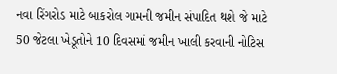નવા રિંગરોડ માટે બાકરોલ ગામની જમીન સંપાદિત થશે જે માટે 50 જેટલા ખેડૂતોને 10 દિવસમાં જમીન ખાલી કરવાની નોટિસ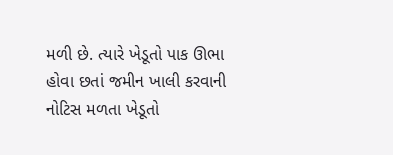મળી છે. ત્યારે ખેડૂતો પાક ઊભા હોવા છતાં જમીન ખાલી કરવાની નોટિસ મળતા ખેડૂતો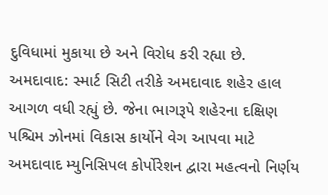દુવિધામાં મુકાયા છે અને વિરોધ કરી રહ્યા છે.
અમદાવાદ: સ્માર્ટ સિટી તરીકે અમદાવાદ શહેર હાલ આગળ વધી રહ્યું છે. જેના ભાગરૂપે શહેરના દક્ષિણ પશ્ચિમ ઝોનમાં વિકાસ કાર્યોને વેગ આપવા માટે અમદાવાદ મ્યુનિસિપલ કોર્પોરેશન દ્વારા મહત્વનો નિર્ણય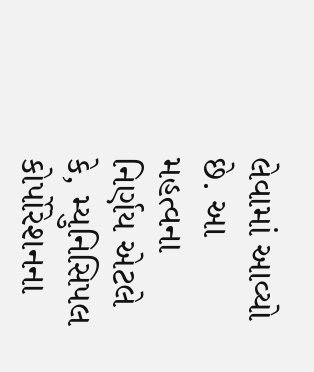લેવામાં આવ્યો છે. આ મહત્વના નિર્ણય એટલે કે, મ્યુનિસિપલ કોર્પોરેશનના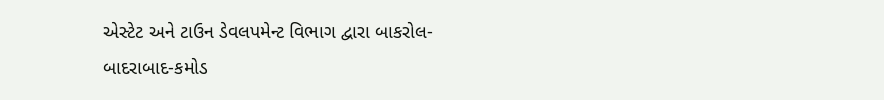એસ્ટેટ અને ટાઉન ડેવલપમેન્ટ વિભાગ દ્વારા બાકરોલ-બાદરાબાદ-કમોડ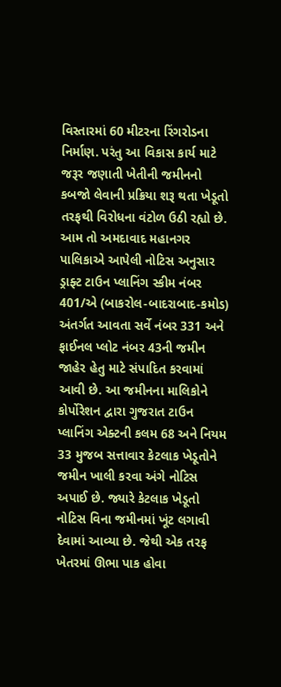વિસ્તારમાં 60 મીટરના રિંગરોડના નિર્માણ. પરંતુ આ વિકાસ કાર્ય માટે જરૂર જણાતી ખેતીની જમીનનો કબજો લેવાની પ્રક્રિયા શરૂ થતા ખેડૂતો તરફથી વિરોધના વંટોળ ઉઠી રહ્યો છે.
આમ તો અમદાવાદ મહાનગર પાલિકાએ આપેલી નોટિસ અનુસાર ડ્રાફ્ટ ટાઉન પ્લાનિંગ સ્કીમ નંબર 401/એ (બાકરોલ-બાદરાબાદ-કમોડ) અંતર્ગત આવતા સર્વે નંબર 331 અને ફાઈનલ પ્લોટ નંબર 43ની જમીન જાહેર હેતુ માટે સંપાદિત કરવામાં આવી છે. આ જમીનના માલિકોને કોર્પોરેશન દ્વારા ગુજરાત ટાઉન પ્લાનિંગ એક્ટની કલમ 68 અને નિયમ 33 મુજબ સત્તાવાર કેટલાક ખેડૂતોને જમીન ખાલી કરવા અંગે નોટિસ અપાઈ છે. જ્યારે કેટલાક ખેડૂતો નોટિસ વિના જમીનમાં ખૂંટ લગાવી દેવામાં આવ્યા છે. જેથી એક તરફ ખેતરમાં ઊભા પાક હોવા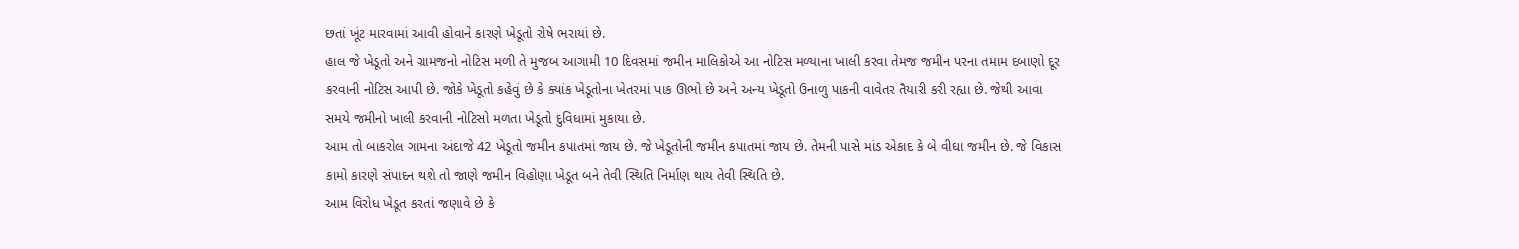છતાં ખૂંટ મારવામાં આવી હોવાને કારણે ખેડૂતો રોષે ભરાયાં છે.
હાલ જે ખેડૂતો અને ગ્રામજનો નોટિસ મળી તે મુજબ આગામી 10 દિવસમાં જમીન માલિકોએ આ નોટિસ મળ્યાના ખાલી કરવા તેમજ જમીન પરના તમામ દબાણો દૂર કરવાની નોટિસ આપી છે. જોકે ખેડૂતો કહેવું છે કે ક્યાંક ખેડૂતોના ખેતરમાં પાક ઊભો છે અને અન્ય ખેડૂતો ઉનાળુ પાકની વાવેતર તૈયારી કરી રહ્યા છે. જેથી આવા સમયે જમીનો ખાલી કરવાની નોટિસો મળતા ખેડૂતો દુવિધામાં મુકાયા છે.
આમ તો બાકરોલ ગામના અંદાજે 42 ખેડૂતો જમીન કપાતમાં જાય છે. જે ખેડૂતોની જમીન કપાતમાં જાય છે. તેમની પાસે માંડ એકાદ કે બે વીઘા જમીન છે. જે વિકાસ કામો કારણે સંપાદન થશે તો જાણે જમીન વિહોણા ખેડૂત બને તેવી સ્થિતિ નિર્માણ થાય તેવી સ્થિતિ છે.
આમ વિરોધ ખેડૂત કરતાં જણાવે છે કે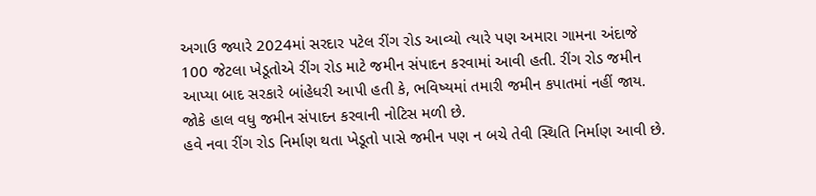અગાઉ જ્યારે 2024માં સરદાર પટેલ રીંગ રોડ આવ્યો ત્યારે પણ અમારા ગામના અંદાજે 100 જેટલા ખેડૂતોએ રીંગ રોડ માટે જમીન સંપાદન કરવામાં આવી હતી. રીંગ રોડ જમીન આપ્યા બાદ સરકારે બાંહેધરી આપી હતી કે, ભવિષ્યમાં તમારી જમીન કપાતમાં નહીં જાય. જોકે હાલ વધુ જમીન સંપાદન કરવાની નોટિસ મળી છે.
હવે નવા રીંગ રોડ નિર્માણ થતા ખેડૂતો પાસે જમીન પણ ન બચે તેવી સ્થિતિ નિર્માણ આવી છે.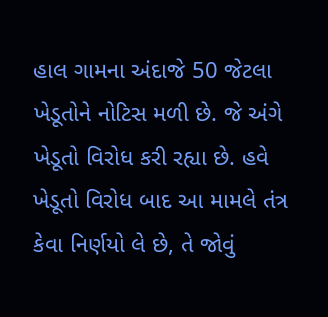હાલ ગામના અંદાજે 50 જેટલા ખેડૂતોને નોટિસ મળી છે. જે અંગે ખેડૂતો વિરોધ કરી રહ્યા છે. હવે ખેડૂતો વિરોધ બાદ આ મામલે તંત્ર કેવા નિર્ણયો લે છે, તે જોવું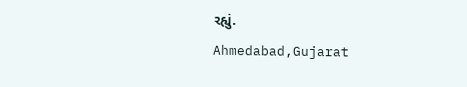રહ્યું.
Ahmedabad,Gujarat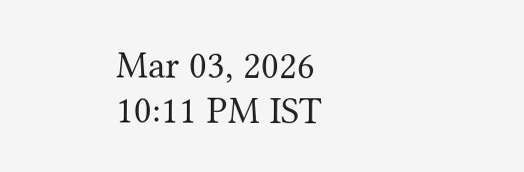Mar 03, 2026 10:11 PM IST